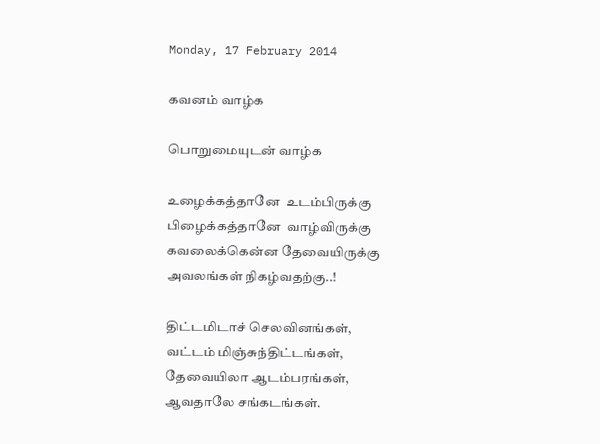Monday, 17 February 2014

கவனம் வாழ்க

பொறுமையுடன் வாழ்க

உழைக்கத்தானே  உடம்பிருக்கு
பிழைக்கத்தானே  வாழ்விருக்கு
கவலைக்கென்ன தேவையிருக்கு
அவலங்கள் நிகழ்வதற்கு..!

திட்டமிடாச் செலவினங்கள்,
வட்டம் மிஞ்சுந்திட்டங்கள்,
தேவையிலா ஆடம்பரங்கள்,
ஆவதாலே சங்கடங்கள்.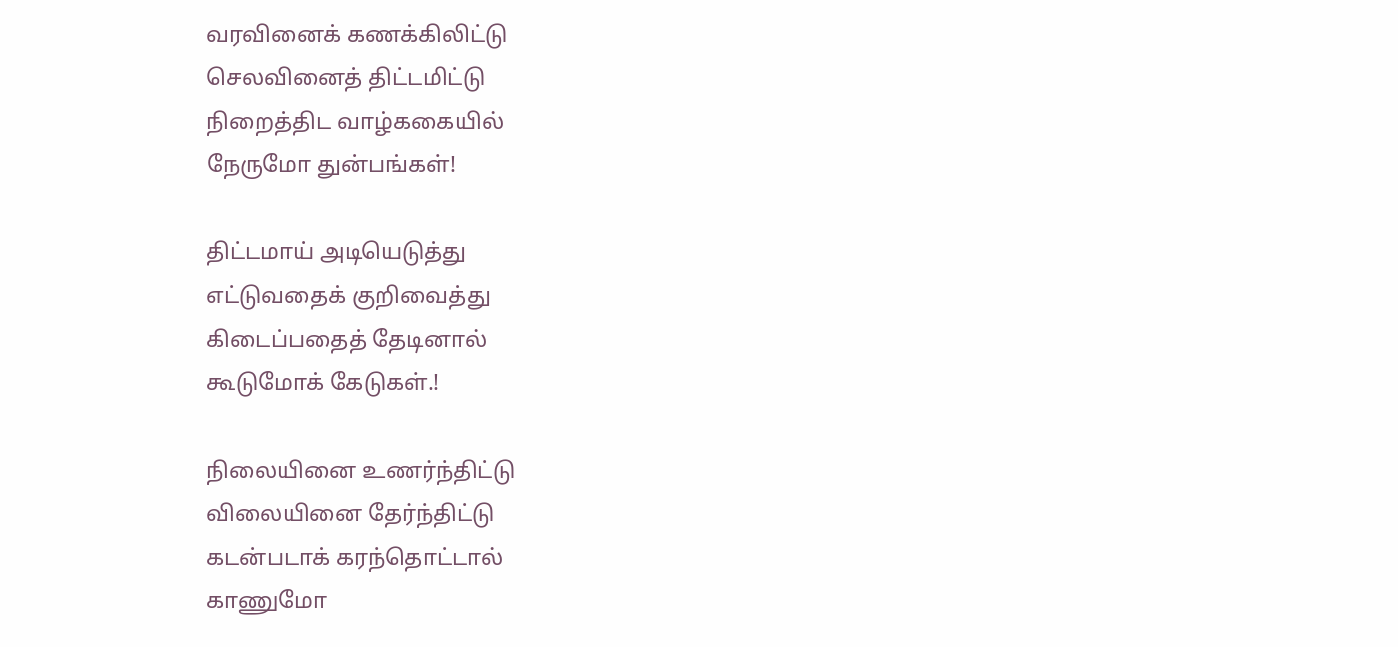வரவினைக் கணக்கிலிட்டு
செலவினைத் திட்டமிட்டு
நிறைத்திட வாழ்ககையில்
நேருமோ துன்பங்கள்!

திட்டமாய் அடியெடுத்து
எட்டுவதைக் குறிவைத்து
கிடைப்பதைத் தேடினால்
கூடுமோக் கேடுகள்.!

நிலையினை உணர்ந்திட்டு
விலையினை தேர்ந்திட்டு
கடன்படாக் கரந்தொட்டால்
காணுமோ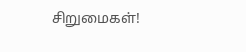சிறுமைகள்!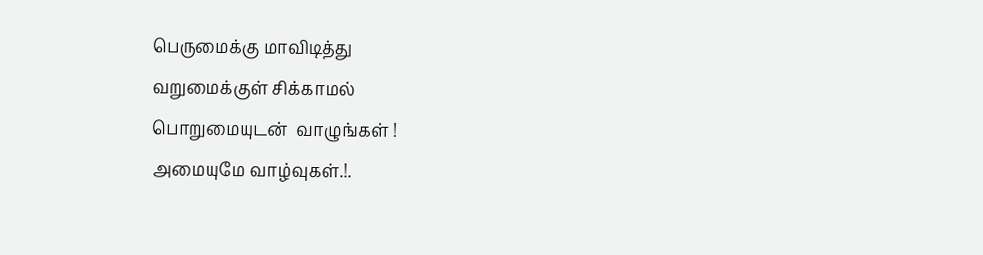பெருமைக்கு மாவிடித்து
வறுமைக்குள் சிக்காமல்
பொறுமையுடன்  வாழுங்கள் !
அமையுமே வாழ்வுகள்.!.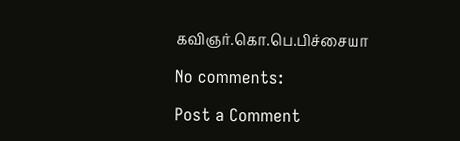கவிஞர்.கொ.பெ.பிச்சையா

No comments:

Post a Comment